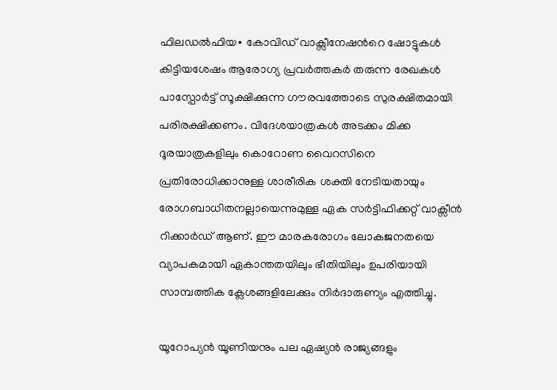ഫിലഡല്‍ഫിയ∙ കോവിഡ് വാക്സീനേഷന്‍റെ ഷോട്ടുകള്‍ കിട്ടിയശേഷം ആരോഗ്യ പ്രവര്‍ത്തകര്‍ തരുന്ന രേഖകള്‍ പാസ്പോര്‍ട്ട് സൂക്ഷിക്കുന്ന ഗൗരവത്തോടെ സുരക്ഷിതമായി പരിരക്ഷിക്കണം. വിദേശയാത്രകള്‍ അടക്കം മിക്ക ദൂരയാത്രകളിലും കൊറോണ വൈറസിനെ പ്രതിരോധിക്കാനുള്ള ശാരീരിക ശക്തി നേടിയതായും രോഗബാധിതനല്ലായെന്നുമുള്ള ഏക സര്‍ട്ടിഫിക്കറ്റ് വാക്സീന്‍ റിക്കാര്‍ഡ് ആണ്. ഈ മാരകരോഗം ലോകജനതയെ വ്യാപകമായി ഏകാന്തതയിലും ഭീതിയിലും ഉപരിയായി സാമ്പത്തിക ക്ലേശങ്ങളിലേക്കും നിര്‍ദാരുണ്യം എത്തിച്ചു.

യൂറോപ്യന്‍ യൂണിയനും പല ഏഷ്യന്‍ രാജ്യങ്ങളും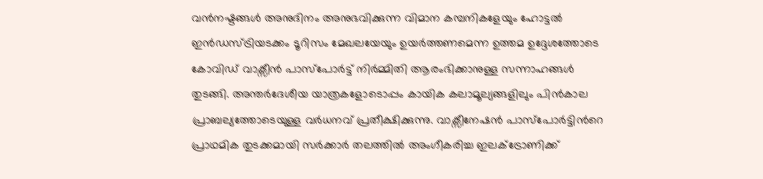വന്‍നഷ്ടങ്ങള്‍ അനുദിനം അനുഭവിക്കുന്ന വിമാന കമ്പനികളേയും ഹോട്ടല്‍ ഇന്‍ഡസ്ട്രിയടക്കം ടൂറിസം മേഖലയേയും ഉയര്‍ത്തണമെന്ന ഉത്തമ ഉദ്ദേശത്തോടെ കോവിഡ് വാക്സീന്‍ പാസ്പോര്‍ട്ട് നിര്‍മ്മിതി ആരംഭിക്കാനുള്ള സന്നാഹങ്ങള്‍ തുടങ്ങി. അന്തര്‍ദേശീയ യാത്രകളോടൊപ്പം കായിക കലാമൂല്യങ്ങളിലും പിന്‍കാല പ്രാബല്യത്തോടെയുള്ള വർധനവ് പ്രതീക്ഷിക്കുന്നു. വാക്സീനേഷന്‍ പാസ്പോര്‍ട്ടിന്‍റെ പ്രാഥമിക തുടക്കമായി സര്‍ക്കാര്‍ തലത്തില്‍ അംഗീകരിച്ച ഇലക്ട്രോണിക്ക്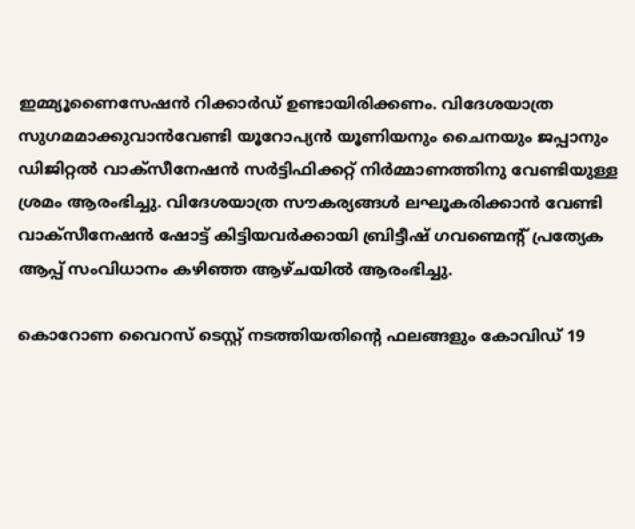ഇമ്മ്യൂണൈസേഷന്‍ റിക്കാര്‍ഡ് ഉണ്ടായിരിക്കണം. വിദേശയാത്ര സുഗമമാക്കുവാന്‍വേണ്ടി യൂറോപ്യന്‍ യൂണിയനും ചൈനയും ജപ്പാനും ഡിജിറ്റല്‍ വാക്സീനേഷന്‍ സര്‍ട്ടിഫിക്കറ്റ് നിര്‍മ്മാണത്തിനു വേണ്ടിയുള്ള ശ്രമം ആരംഭിച്ചു. വിദേശയാത്ര സൗകര്യങ്ങള്‍ ലഘൂകരിക്കാൻ വേണ്ടി വാക്സീനേഷന്‍ ഷോട്ട് കിട്ടിയവര്‍ക്കായി ബ്രിട്ടീഷ് ഗവണ്മെന്‍റ് പ്രത്യേക ആപ്പ് സംവിധാനം കഴിഞ്ഞ ആഴ്ചയില്‍ ആരംഭിച്ചു.

കൊറോണ വൈറസ് ടെസ്റ്റ് നടത്തിയതിന്‍റെ ഫലങ്ങളും കോവിഡ് 19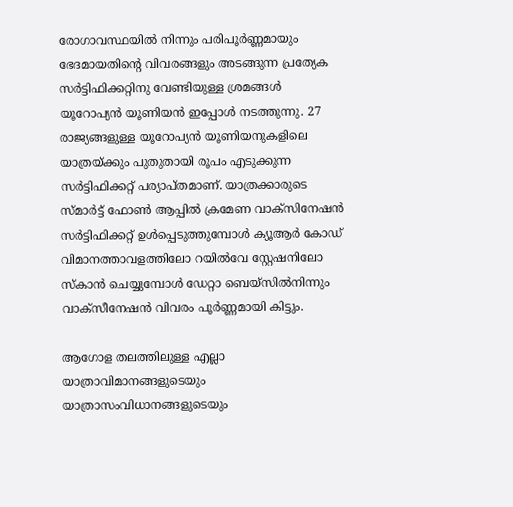രോഗാവസ്ഥയില്‍ നിന്നും പരിപൂര്‍ണ്ണമായും ഭേദമായതിന്‍റെ വിവരങ്ങളും അടങ്ങുന്ന പ്രത്യേക സര്‍ട്ടിഫിക്കറ്റിനു വേണ്ടിയുള്ള ശ്രമങ്ങള്‍ യൂറോപ്യന്‍ യൂണിയന്‍ ഇപ്പോള്‍ നടത്തുന്നു. 27 രാജ്യങ്ങളുള്ള യൂറോപ്യന്‍ യൂണിയനുകളിലെ യാത്രയ്ക്കും പുതുതായി രൂപം എടുക്കുന്ന സര്‍ട്ടിഫിക്കറ്റ് പര്യാപ്തമാണ്. യാത്രക്കാരുടെ സ്മാര്‍ട്ട് ഫോണ്‍ ആപ്പില്‍ ക്രമേണ വാക്സിനേഷന്‍ സര്‍ട്ടിഫിക്കറ്റ് ഉള്‍പ്പെടുത്തുമ്പോള്‍ ക്യൂആര്‍ കോഡ് വിമാനത്താവളത്തിലോ റയില്‍വേ സ്റ്റേഷനിലോ സ്കാന്‍ ചെയ്യുമ്പോള്‍ ഡേറ്റാ ബെയ്സില്‍നിന്നും വാക്സീനേഷന്‍ വിവരം പൂര്‍ണ്ണമായി കിട്ടും.

ആഗോള തലത്തിലുള്ള എല്ലാ യാത്രാവിമാനങ്ങളുടെയും യാത്രാസംവിധാനങ്ങളുടെയും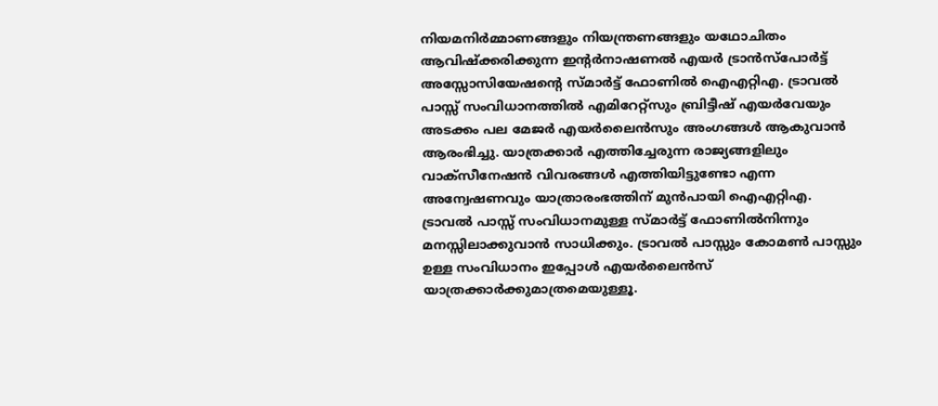നിയമനിര്‍മ്മാണങ്ങളും നിയന്ത്രണങ്ങളും യഥോചിതം ആവിഷ്ക്കരിക്കുന്ന ഇന്‍റര്‍നാഷണല്‍ എയര്‍ ട്രാന്‍സ്പോര്‍ട്ട് അസ്സോസിയേഷന്‍റെ സ്മാര്‍ട്ട് ഫോണില്‍ ഐഎറ്റിഎ. ട്രാവല്‍ പാസ്സ് സംവിധാനത്തില്‍ എമിറേറ്റ്സും ബ്രിട്ടീഷ് എയര്‍വേയും അടക്കം പല മേജര്‍ എയര്‍ലൈന്‍സും അംഗങ്ങള്‍ ആകുവാന്‍ ആരംഭിച്ചു. യാത്രക്കാര്‍ എത്തിച്ചേരുന്ന രാജ്യങ്ങളിലും വാക്സീനേഷന്‍ വിവരങ്ങള്‍ എത്തിയിട്ടുണ്ടോ എന്ന അന്വേഷണവും യാത്രാരംഭത്തിന് മുന്‍പായി ഐഎറ്റിഎ. ട്രാവല്‍ പാസ്സ് സംവിധാനമുള്ള സ്മാര്‍ട്ട് ഫോണില്‍നിന്നും മനസ്സിലാക്കുവാന്‍ സാധിക്കും. ട്രാവല്‍ പാസ്സും കോമണ്‍ പാസ്സും ഉള്ള സംവിധാനം ഇപ്പോള്‍ എയര്‍ലൈന്‍സ് യാത്രക്കാര്‍ക്കുമാത്രമെയുള്ളൂ.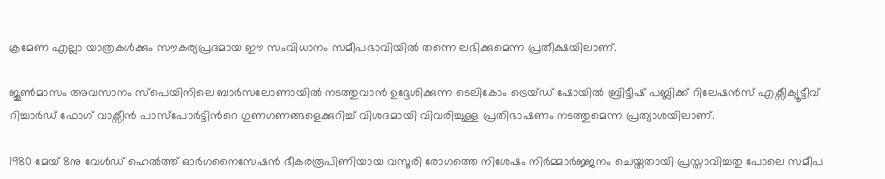ക്രമേണ എല്ലാ യാത്രകള്‍ക്കും സൗകര്യപ്രദമായ ഈ സംവിധാനം സമീപഭാവിയില്‍ തന്നെ ലഭിക്കുമെന്ന പ്രതീക്ഷയിലാണ്.

ജൂണ്‍മാസം അവസാനം സ്പെയിനിലെ ബാര്‍സലോണായില്‍ നടത്തുവാന്‍ ഉദ്ദേശിക്കുന്ന ടെലികോം ട്രെയ്ഡ് ഷോയില്‍ ബ്രിട്ടീഷ് പബ്ലിക്ക് റിലേഷന്‍സ് എക്സീക്യൂട്ടീവ് റിച്ചാര്‍ഡ് ഫോഗ് വാക്സീന്‍ പാസ്പോര്‍ട്ടിന്‍റെ ഗുണഗണങ്ങളെക്കുറിച്ച് വിശദമായി വിവരിച്ചുള്ള പ്രതിഭാഷണം നടത്തുമെന്ന പ്രത്യാശയിലാണ്.

1980 മേയ് 8നു വേള്‍ഡ് ഹെല്‍ത്ത് ഓര്‍ഗനൈസേഷന്‍ ഭീകരരൂപിണിയായ വസൂരി രോഗത്തെ നിശേഷം നിര്‍മ്മാര്‍ജ്ജനം ചെയ്തതായി പ്രസ്താവിച്ചതു പോലെ സമീപ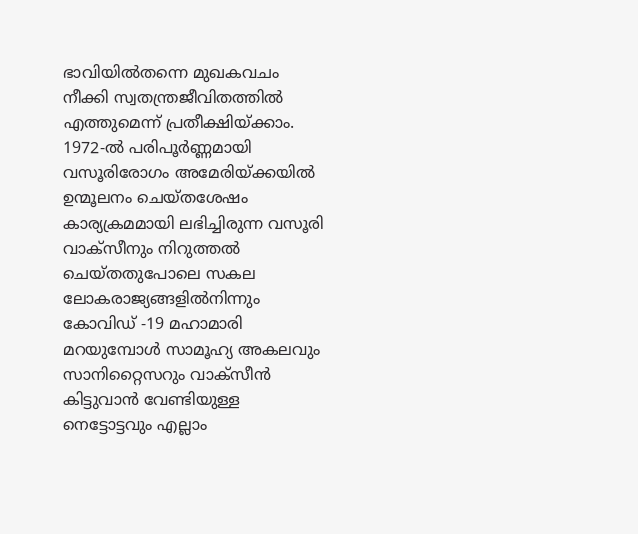ഭാവിയില്‍തന്നെ മുഖകവചം നീക്കി സ്വതന്ത്രജീവിതത്തില്‍ എത്തുമെന്ന് പ്രതീക്ഷിയ്ക്കാം. 1972-ല്‍ പരിപൂര്‍ണ്ണമായി വസൂരിരോഗം അമേരിയ്ക്കയില്‍ ഉന്മൂലനം ചെയ്തശേഷം കാര്യക്രമമായി ലഭിച്ചിരുന്ന വസൂരി വാക്സീനും നിറുത്തല്‍ ചെയ്തതുപോലെ സകല ലോകരാജ്യങ്ങളില്‍നിന്നും കോവിഡ് -19 മഹാമാരി മറയുമ്പോള്‍ സാമൂഹ്യ അകലവും സാനിറ്റൈസറും വാക്സീന്‍ കിട്ടുവാന്‍ വേണ്ടിയുള്ള നെട്ടോട്ടവും എല്ലാം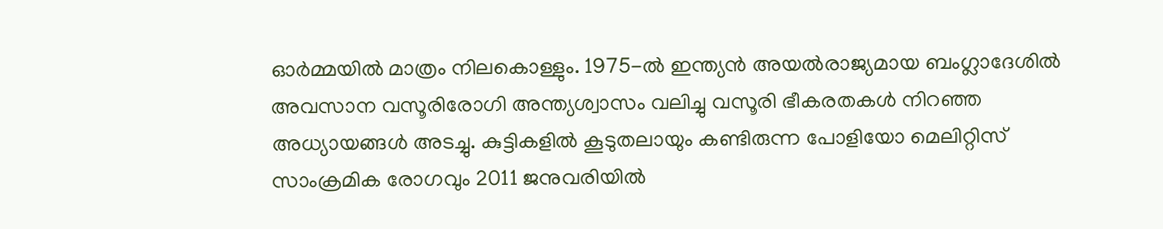ഓര്‍മ്മയില്‍ മാത്രം നിലകൊള്ളും. 1975-ല്‍ ഇന്ത്യന്‍ അയല്‍രാജ്യമായ ബംഗ്ലാദേശില്‍ അവസാന വസൂരിരോഗി അന്ത്യശ്വാസം വലിച്ചു വസൂരി ഭീകരതകള്‍ നിറഞ്ഞ അധ്യായങ്ങള്‍ അടച്ചു. കുട്ടികളില്‍ കൂടുതലായും കണ്ടിരുന്ന പോളിയോ മെലിറ്റിസ് സാംക്രമിക രോഗവും 2011 ജനുവരിയില്‍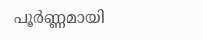പൂര്‍ണ്ണമായി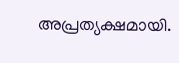അപ്രത്യക്ഷമായി.